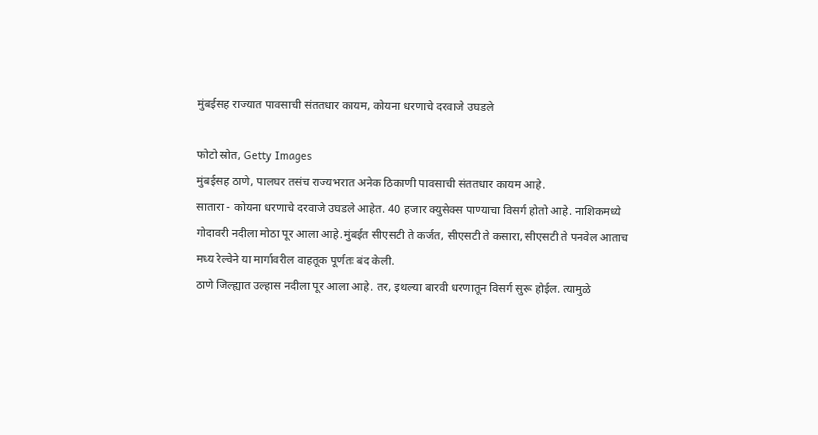मुंबईसह राज्यात पावसाची संततधार कायम, कोयना धरणाचे दरवाजे उघडले

फोटो स्रोत, Getty Images
मुंबईसह ठाणे, पालघर तसंच राज्यभरात अनेक ठिकाणी पावसाची संततधार कायम आहे.
सातारा - कोयना धरणाचे दरवाजे उघडले आहेत. 40 हजार क्युसेक्स पाण्याचा विसर्ग होतो आहे. नाशिकमध्ये गोदावरी नदीला मोठा पूर आला आहे.मुंबईत सीएसटी ते कर्जत, सीएसटी ते कसारा, सीएसटी ते पनवेल आताच मध्य रेल्वेने या मार्गावरील वाहतूक पूर्णतः बंद केली.
ठाणे जिल्ह्यात उल्हास नदीला पूर आला आहे. तर, इथल्या बारवी धरणातून विसर्ग सुरू होईल. त्यामुळे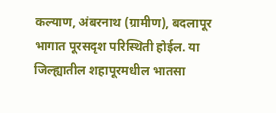कल्याण, अंबरनाथ (ग्रामीण), बदलापूर भागात पूरसदृश परिस्थिती होईल. या जिल्ह्यातील शहापूरमधील भातसा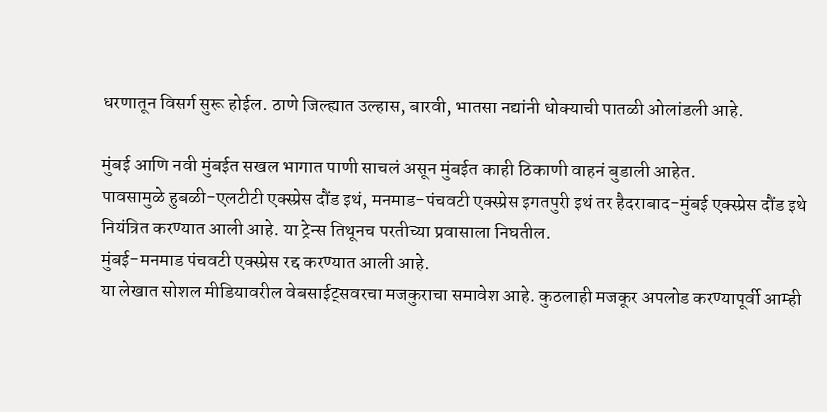धरणातून विसर्ग सुरू होईल. ठाणे जिल्ह्यात उल्हास, बारवी, भातसा नद्यांनी धोक्याची पातळी ओलांडली आहे.

मुंबई आणि नवी मुंबईत सखल भागात पाणी साचलं असून मुंबईत काही ठिकाणी वाहनं बुडाली आहेत.
पावसामुळे हुबळी-एलटीटी एक्स्प्रेस दौंड इथं, मनमाड-पंचवटी एक्स्प्रेस इगतपुरी इथं तर हैदराबाद-मुंबई एक्स्प्रेस दौंड इथे नियंत्रित करण्यात आली आहे. या ट्रेन्स तिथूनच परतीच्या प्रवासाला निघतील.
मुंबई-मनमाड पंचवटी एक्स्प्रेस रद्द करण्यात आली आहे.
या लेखात सोशल मीडियावरील वेबसाईट्सवरचा मजकुराचा समावेश आहे. कुठलाही मजकूर अपलोड करण्यापूर्वी आम्ही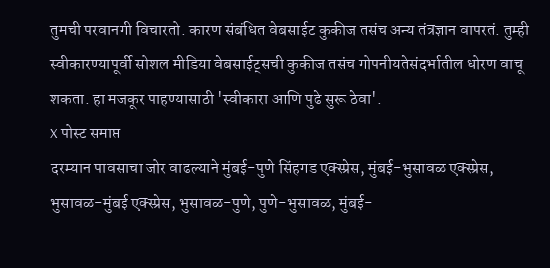तुमची परवानगी विचारतो. कारण संबंधित वेबसाईट कुकीज तसंच अन्य तंत्रज्ञान वापरतं. तुम्ही स्वीकारण्यापूर्वी सोशल मीडिया वेबसाईट्सची कुकीज तसंच गोपनीयतेसंदर्भातील धोरण वाचू शकता. हा मजकूर पाहण्यासाठी 'स्वीकारा आणि पुढे सुरू ठेवा'.
X पोस्ट समाप्त
दरम्यान पावसाचा जोर वाढल्याने मुंबई-पुणे सिंहगड एक्स्प्रेस, मुंबई-भुसावळ एक्स्प्रेस, भुसावळ-मुंबई एक्स्प्रेस, भुसावळ-पुणे, पुणे-भुसावळ, मुंबई-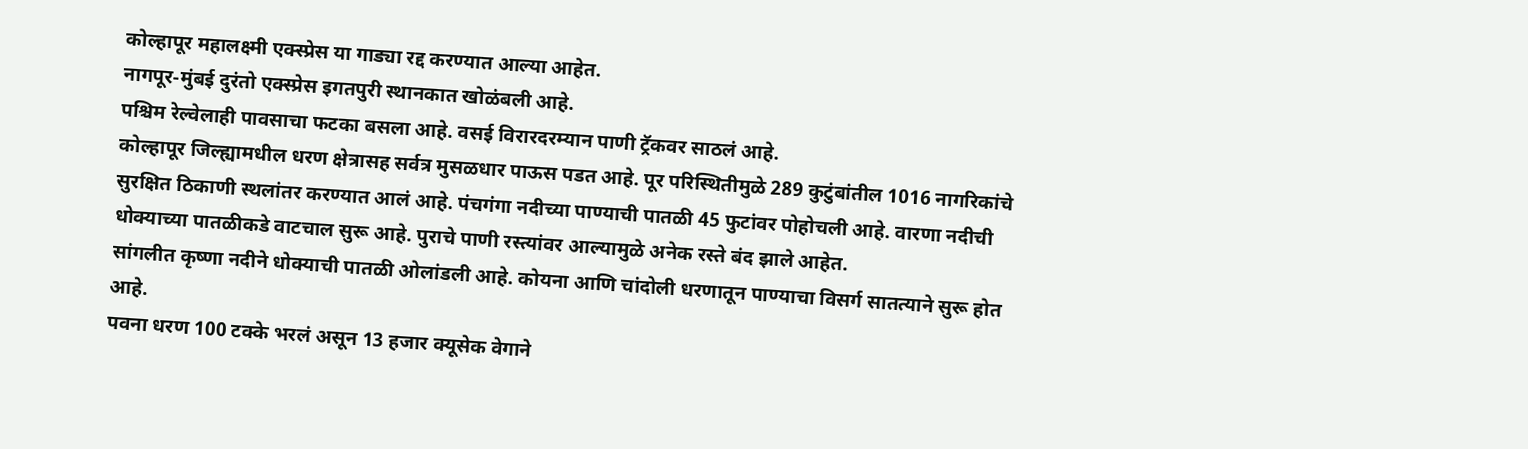कोल्हापूर महालक्ष्मी एक्स्प्रेस या गाड्या रद्द करण्यात आल्या आहेत.
नागपूर-मुंबई दुरंतो एक्स्प्रेस इगतपुरी स्थानकात खोळंबली आहे.
पश्चिम रेल्वेलाही पावसाचा फटका बसला आहे. वसई विरारदरम्यान पाणी ट्रॅकवर साठलं आहे.
कोल्हापूर जिल्ह्यामधील धरण क्षेत्रासह सर्वत्र मुसळधार पाऊस पडत आहे. पूर परिस्थितीमुळे 289 कुटुंबांतील 1016 नागरिकांचे सुरक्षित ठिकाणी स्थलांतर करण्यात आलं आहे. पंचगंगा नदीच्या पाण्याची पातळी 45 फुटांवर पोहोचली आहे. वारणा नदीची धोक्याच्या पातळीकडे वाटचाल सुरू आहे. पुराचे पाणी रस्त्यांवर आल्यामुळे अनेक रस्ते बंद झाले आहेत.
सांगलीत कृष्णा नदीने धोक्याची पातळी ओलांडली आहे. कोयना आणि चांदोली धरणातून पाण्याचा विसर्ग सातत्याने सुरू होत आहे.
पवना धरण 100 टक्के भरलं असून 13 हजार क्यूसेक वेगाने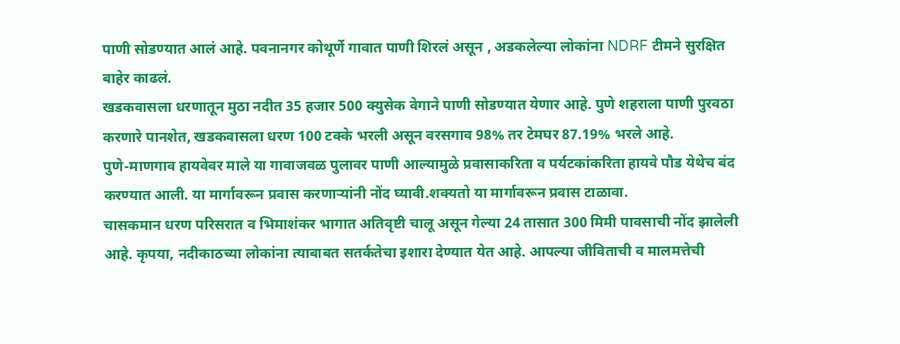पाणी सोडण्यात आलं आहे. पवनानगर कोथूर्णे गावात पाणी शिरलं असून , अडकलेल्या लोकांना NDRF टीमने सुरक्षित बाहेर काढलं.
खडकवासला धरणातून मुठा नदीत 35 हजार 500 क्युसेक वेगाने पाणी सोडण्यात येणार आहे. पुणे शहराला पाणी पुरवठा करणारे पानशेत, खडकवासला धरण 100 टक्के भरली असून वरसगाव 98% तर टेमघर 87.19% भरले आहे.
पुणे-माणगाव हायवेवर माले या गावाजवळ पुलावर पाणी आल्यामुळे प्रवासाकरिता व पर्यटकांकरिता हायवे पौड येथेच बंद करण्यात आली. या मार्गावरून प्रवास करणाऱ्यांनी नोंद घ्यावी.शक्यतो या मार्गावरून प्रवास टाळावा.
चासकमान धरण परिसरात व भिमाशंकर भागात अतिवृष्टी चालू असून गेल्या 24 तासात 300 मिमी पावसाची नोंद झालेली आहे. कृपया, नदीकाठच्या लोकांना त्याबाबत सतर्कतेचा इशारा देण्यात येत आहे. आपल्या जीविताची व मालमत्तेची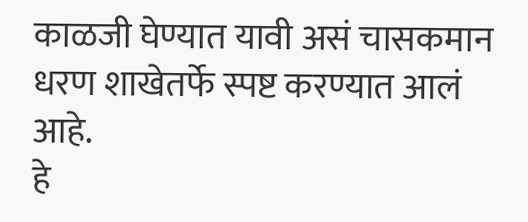काळजी घेण्यात यावी असं चासकमान धरण शाखेतर्फे स्पष्ट करण्यात आलं आहे.
हे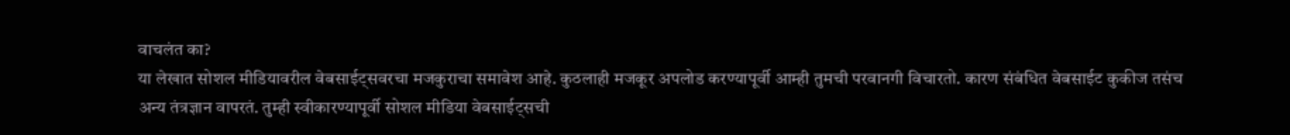वाचलंत का?
या लेखात सोशल मीडियावरील वेबसाईट्सवरचा मजकुराचा समावेश आहे. कुठलाही मजकूर अपलोड करण्यापूर्वी आम्ही तुमची परवानगी विचारतो. कारण संबंधित वेबसाईट कुकीज तसंच अन्य तंत्रज्ञान वापरतं. तुम्ही स्वीकारण्यापूर्वी सोशल मीडिया वेबसाईट्सची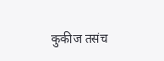कुकीज तसंच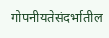गोपनीयतेसंदर्भातील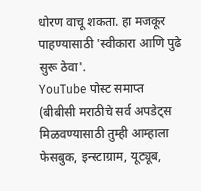धोरण वाचू शकता. हा मजकूर पाहण्यासाठी 'स्वीकारा आणि पुढे सुरू ठेवा'.
YouTube पोस्ट समाप्त
(बीबीसी मराठीचे सर्व अपडेट्स मिळवण्यासाठी तुम्ही आम्हाला फेसबुक, इन्स्टाग्राम, यूट्यूब,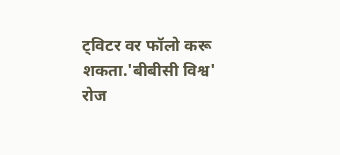ट्विटर वर फॉलो करू शकता.'बीबीसी विश्व' रोज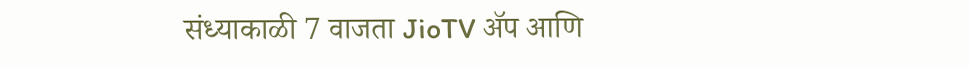संध्याकाळी 7 वाजता JioTV ॲप आणि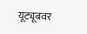यूट्यूबवर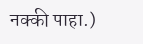नक्की पाहा.)